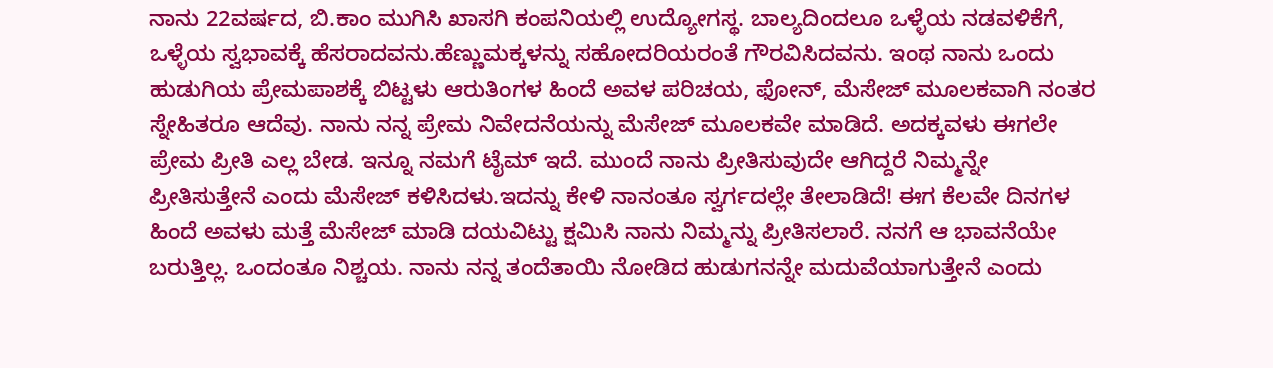ನಾನು 22ವರ್ಷದ, ಬಿ.ಕಾಂ ಮುಗಿಸಿ ಖಾಸಗಿ ಕಂಪನಿಯಲ್ಲಿ ಉದ್ಯೋಗಸ್ಥ. ಬಾಲ್ಯದಿಂದಲೂ ಒಳ್ಳೆಯ ನಡವಳಿಕೆಗೆ, ಒಳ್ಳೆಯ ಸ್ವಭಾವಕ್ಕೆ ಹೆಸರಾದವನು.ಹೆಣ್ಣುಮಕ್ಕಳನ್ನು ಸಹೋದರಿಯರಂತೆ ಗೌರವಿಸಿದವನು. ಇಂಥ ನಾನು ಒಂದು ಹುಡುಗಿಯ ಪ್ರೇಮಪಾಶಕ್ಕೆ ಬಿಟ್ಟಳು ಆರುತಿಂಗಳ ಹಿಂದೆ ಅವಳ ಪರಿಚಯ, ಫೋನ್, ಮೆಸೇಜ್ ಮೂಲಕವಾಗಿ ನಂತರ ಸ್ನೇಹಿತರೂ ಆದೆವು. ನಾನು ನನ್ನ ಪ್ರೇಮ ನಿವೇದನೆಯನ್ನು ಮೆಸೇಜ್ ಮೂಲಕವೇ ಮಾಡಿದೆ. ಅದಕ್ಕವಳು ಈಗಲೇ ಪ್ರೇಮ ಪ್ರೀತಿ ಎಲ್ಲ ಬೇಡ. ಇನ್ನೂ ನಮಗೆ ಟೈಮ್ ಇದೆ. ಮುಂದೆ ನಾನು ಪ್ರೀತಿಸುವುದೇ ಆಗಿದ್ದರೆ ನಿಮ್ಮನ್ನೇ ಪ್ರೀತಿಸುತ್ತೇನೆ ಎಂದು ಮೆಸೇಜ್ ಕಳಿಸಿದಳು.ಇದನ್ನು ಕೇಳಿ ನಾನಂತೂ ಸ್ವರ್ಗದಲ್ಲೇ ತೇಲಾಡಿದೆ! ಈಗ ಕೆಲವೇ ದಿನಗಳ ಹಿಂದೆ ಅವಳು ಮತ್ತೆ ಮೆಸೇಜ್ ಮಾಡಿ ದಯವಿಟ್ಟು ಕ್ಷಮಿಸಿ ನಾನು ನಿಮ್ಮನ್ನು ಪ್ರೀತಿಸಲಾರೆ. ನನಗೆ ಆ ಭಾವನೆಯೇ ಬರುತ್ತಿಲ್ಲ. ಒಂದಂತೂ ನಿಶ್ಚಯ. ನಾನು ನನ್ನ ತಂದೆತಾಯಿ ನೋಡಿದ ಹುಡುಗನನ್ನೇ ಮದುವೆಯಾಗುತ್ತೇನೆ ಎಂದು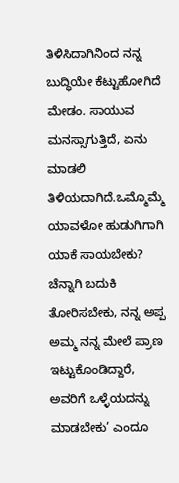ತಿಳಿಸಿದಾಗಿನಿಂದ ನನ್ನ ಬುದ್ಧಿಯೇ ಕೆಟ್ಟುಹೋಗಿದೆ ಮೇಡಂ. ಸಾಯುವ ಮನಸ್ಸಾಗುತ್ತಿದೆ, ಏನು ಮಾಡಲಿ ತಿಳಿಯದಾಗಿದೆ.ಒಮ್ಮೊಮ್ಮೆ ಯಾವಳೋ ಹುಡುಗಿಗಾಗಿ ಯಾಕೆ ಸಾಯಬೇಕು? ಚೆನ್ನಾಗಿ ಬದುಕಿ ತೋರಿಸಬೇಕು, ನನ್ನ ಅಪ್ಪ ಅಮ್ಮ ನನ್ನ ಮೇಲೆ ಪ್ರಾಣ ಇಟ್ಟುಕೊಂಡಿದ್ದಾರೆ, ಅವರಿಗೆ ಒಳ್ಳೆಯದನ್ನು ಮಾಡಬೇಕು’ ಎಂದೂ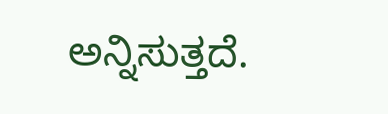ಅನ್ನಿಸುತ್ತದೆ.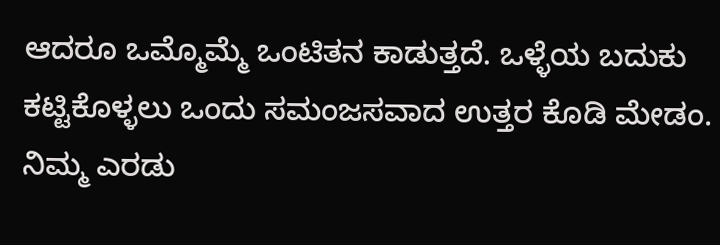ಆದರೂ ಒಮ್ಮೊಮ್ಮೆ ಒಂಟಿತನ ಕಾಡುತ್ತದೆ. ಒಳ್ಳೆಯ ಬದುಕು ಕಟ್ಟಿಕೊಳ್ಳಲು ಒಂದು ಸಮಂಜಸವಾದ ಉತ್ತರ ಕೊಡಿ ಮೇಡಂ.
ನಿಮ್ಮ ಎರಡು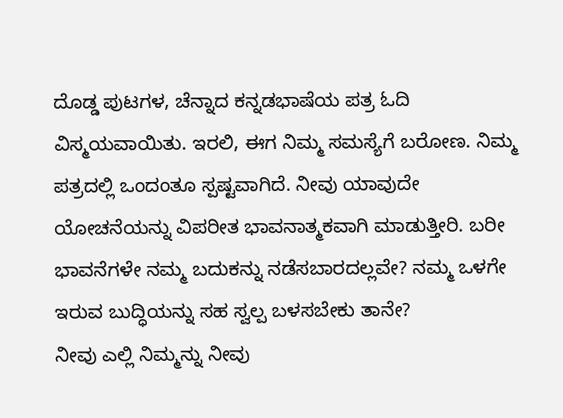ದೊಡ್ಡ ಪುಟಗಳ, ಚೆನ್ನಾದ ಕನ್ನಡಭಾಷೆಯ ಪತ್ರ ಓದಿ ವಿಸ್ಮಯವಾಯಿತು. ಇರಲಿ, ಈಗ ನಿಮ್ಮ ಸಮಸ್ಯೆಗೆ ಬರೋಣ. ನಿಮ್ಮ ಪತ್ರದಲ್ಲಿ ಒಂದಂತೂ ಸ್ಪಷ್ಟವಾಗಿದೆ. ನೀವು ಯಾವುದೇ ಯೋಚನೆಯನ್ನು ವಿಪರೀತ ಭಾವನಾತ್ಮಕವಾಗಿ ಮಾಡುತ್ತೀರಿ. ಬರೀ ಭಾವನೆಗಳೇ ನಮ್ಮ ಬದುಕನ್ನು ನಡೆಸಬಾರದಲ್ಲವೇ? ನಮ್ಮ ಒಳಗೇ ಇರುವ ಬುದ್ಧಿಯನ್ನು ಸಹ ಸ್ವಲ್ಪ ಬಳಸಬೇಕು ತಾನೇ?
ನೀವು ಎಲ್ಲಿ ನಿಮ್ಮನ್ನು ನೀವು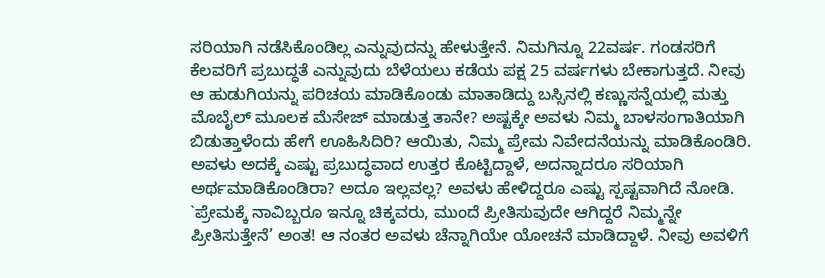ಸರಿಯಾಗಿ ನಡೆಸಿಕೊಂಡಿಲ್ಲ ಎನ್ನುವುದನ್ನು ಹೇಳುತ್ತೇನೆ. ನಿಮಗಿನ್ನೂ 22ವರ್ಷ. ಗಂಡಸರಿಗೆ ಕೆಲವರಿಗೆ ಪ್ರಬುದ್ಧತೆ ಎನ್ನುವುದು ಬೆಳೆಯಲು ಕಡೆಯ ಪಕ್ಷ 25 ವರ್ಷಗಳು ಬೇಕಾಗುತ್ತದೆ. ನೀವು ಆ ಹುಡುಗಿಯನ್ನು ಪರಿಚಯ ಮಾಡಿಕೊಂಡು ಮಾತಾಡಿದ್ದು ಬಸ್ಸಿನಲ್ಲಿ ಕಣ್ಣುಸನ್ನೆಯಲ್ಲಿ ಮತ್ತು ಮೊಬೈಲ್ ಮೂಲಕ ಮೆಸೇಜ್ ಮಾಡುತ್ತ ತಾನೇ? ಅಷ್ಟಕ್ಕೇ ಅವಳು ನಿಮ್ಮ ಬಾಳಸಂಗಾತಿಯಾಗಿ ಬಿಡುತ್ತಾಳೆಂದು ಹೇಗೆ ಊಹಿಸಿದಿರಿ? ಆಯಿತು, ನಿಮ್ಮ ಪ್ರೇಮ ನಿವೇದನೆಯನ್ನು ಮಾಡಿಕೊಂಡಿರಿ.
ಅವಳು ಅದಕ್ಕೆ ಎಷ್ಟು ಪ್ರಬುದ್ಧವಾದ ಉತ್ತರ ಕೊಟ್ಟಿದ್ದಾಳೆ, ಅದನ್ನಾದರೂ ಸರಿಯಾಗಿ ಅರ್ಥಮಾಡಿಕೊಂಡಿರಾ? ಅದೂ ಇಲ್ಲವಲ್ಲ? ಅವಳು ಹೇಳಿದ್ದರೂ ಎಷ್ಟು ಸ್ಪಷ್ಟವಾಗಿದೆ ನೋಡಿ. `ಪ್ರೇಮಕ್ಕೆ ನಾವಿಬ್ಬರೂ ಇನ್ನೂ ಚಿಕ್ಕವರು, ಮುಂದೆ ಪ್ರೀತಿಸುವುದೇ ಆಗಿದ್ದರೆ ನಿಮ್ಮನ್ನೇ ಪ್ರೀತಿಸುತ್ತೇನೆ’ ಅಂತ! ಆ ನಂತರ ಅವಳು ಚೆನ್ನಾಗಿಯೇ ಯೋಚನೆ ಮಾಡಿದ್ದಾಳೆ. ನೀವು ಅವಳಿಗೆ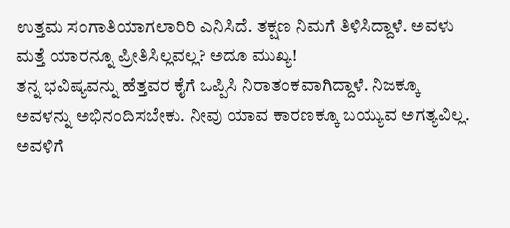ಉತ್ತಮ ಸಂಗಾತಿಯಾಗಲಾರಿರಿ ಎನಿಸಿದೆ. ತಕ್ಷಣ ನಿಮಗೆ ತಿಳಿಸಿದ್ದಾಳೆ. ಅವಳು ಮತ್ತೆ ಯಾರನ್ನೂ ಪ್ರೀತಿಸಿಲ್ಲವಲ್ಲ? ಅದೂ ಮುಖ್ಯ!
ತನ್ನ ಭವಿಷ್ಯವನ್ನು ಹೆತ್ತವರ ಕೈಗೆ ಒಪ್ಪಿಸಿ ನಿರಾತಂಕವಾಗಿದ್ದಾಳೆ. ನಿಜಕ್ಕೂ ಅವಳನ್ನು ಅಭಿನಂದಿಸಬೇಕು. ನೀವು ಯಾವ ಕಾರಣಕ್ಕೂ ಬಯ್ಯುವ ಅಗತ್ಯವಿಲ್ಲ. ಅವಳಿಗೆ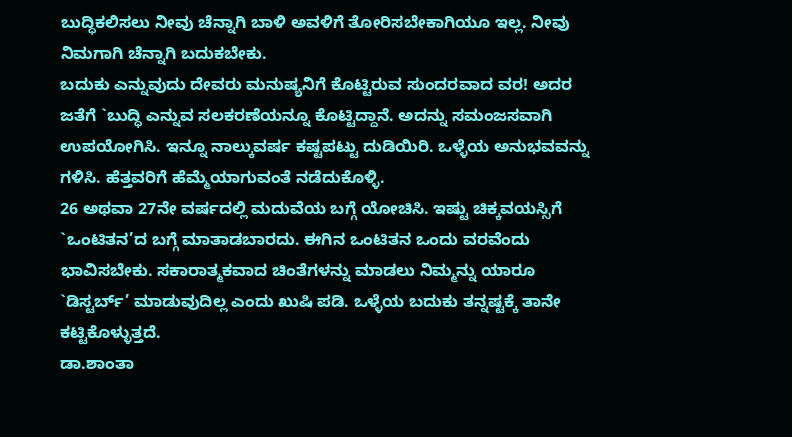ಬುದ್ಧಿಕಲಿಸಲು ನೀವು ಚೆನ್ನಾಗಿ ಬಾಳಿ ಅವಳಿಗೆ ತೋರಿಸಬೇಕಾಗಿಯೂ ಇಲ್ಲ. ನೀವು ನಿಮಗಾಗಿ ಚೆನ್ನಾಗಿ ಬದುಕಬೇಕು.
ಬದುಕು ಎನ್ನುವುದು ದೇವರು ಮನುಷ್ಯನಿಗೆ ಕೊಟ್ಟಿರುವ ಸುಂದರವಾದ ವರ! ಅದರ ಜತೆಗೆ `ಬುದ್ಧಿ ಎನ್ನುವ ಸಲಕರಣೆಯನ್ನೂ ಕೊಟ್ಟಿದ್ದಾನೆ. ಅದನ್ನು ಸಮಂಜಸವಾಗಿ ಉಪಯೋಗಿಸಿ. ಇನ್ನೂ ನಾಲ್ಕುವರ್ಷ ಕಷ್ಟಪಟ್ಟು ದುಡಿಯಿರಿ. ಒಳ್ಳೆಯ ಅನುಭವವನ್ನು ಗಳಿಸಿ. ಹೆತ್ತವರಿಗೆ ಹೆಮ್ಮೆಯಾಗುವಂತೆ ನಡೆದುಕೊಳ್ಳಿ.
26 ಅಥವಾ 27ನೇ ವರ್ಷದಲ್ಲಿ ಮದುವೆಯ ಬಗ್ಗೆ ಯೋಚಿಸಿ. ಇಷ್ಟು ಚಿಕ್ಕವಯಸ್ಸಿಗೆ `ಒಂಟಿತನ’ದ ಬಗ್ಗೆ ಮಾತಾಡಬಾರದು. ಈಗಿನ ಒಂಟಿತನ ಒಂದು ವರವೆಂದು ಭಾವಿಸಬೇಕು. ಸಕಾರಾತ್ಮಕವಾದ ಚಿಂತೆಗಳನ್ನು ಮಾಡಲು ನಿಮ್ಮನ್ನು ಯಾರೂ `ಡಿಸ್ಟರ್ಬ್’ ಮಾಡುವುದಿಲ್ಲ ಎಂದು ಖುಷಿ ಪಡಿ. ಒಳ್ಳೆಯ ಬದುಕು ತನ್ನಷ್ಟಕ್ಕೆ ತಾನೇ ಕಟ್ಟಿಕೊಳ್ಳುತ್ತದೆ.
ಡಾ.ಶಾಂತಾ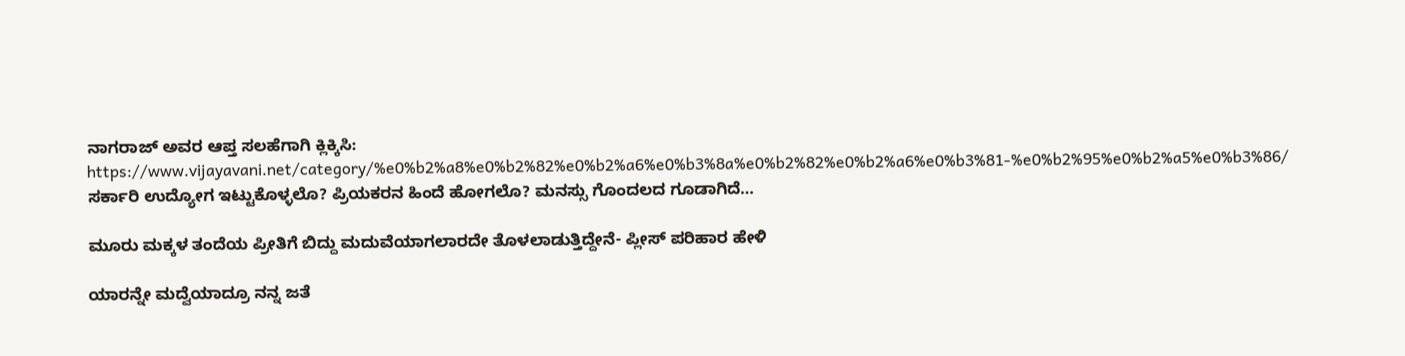ನಾಗರಾಜ್ ಅವರ ಆಪ್ತ ಸಲಹೆಗಾಗಿ ಕ್ಲಿಕ್ಕಿಸಿ:
https://www.vijayavani.net/category/%e0%b2%a8%e0%b2%82%e0%b2%a6%e0%b3%8a%e0%b2%82%e0%b2%a6%e0%b3%81-%e0%b2%95%e0%b2%a5%e0%b3%86/
ಸರ್ಕಾರಿ ಉದ್ಯೋಗ ಇಟ್ಟುಕೊಳ್ಳಲೊ? ಪ್ರಿಯಕರನ ಹಿಂದೆ ಹೋಗಲೊ? ಮನಸ್ಸು ಗೊಂದಲದ ಗೂಡಾಗಿದೆ…

ಮೂರು ಮಕ್ಕಳ ತಂದೆಯ ಪ್ರೀತಿಗೆ ಬಿದ್ದು ಮದುವೆಯಾಗಲಾರದೇ ತೊಳಲಾಡುತ್ತಿದ್ದೇನೆ- ಪ್ಲೀಸ್ ಪರಿಹಾರ ಹೇಳಿ

ಯಾರನ್ನೇ ಮದ್ವೆಯಾದ್ರೂ ನನ್ನ ಜತೆ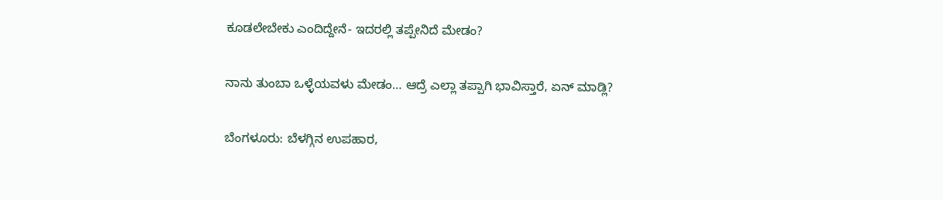ಕೂಡಲೇಬೇಕು ಎಂದಿದ್ದೇನೆ- ಇದರಲ್ಲಿ ತಪ್ಪೇನಿದೆ ಮೇಡಂ?

ನಾನು ತುಂಬಾ ಒಳ್ಳೆಯವಳು ಮೇಡಂ… ಆದ್ರೆ ಎಲ್ಲಾ ತಪ್ಪಾಗಿ ಭಾವಿಸ್ತಾರೆ, ಏನ್ ಮಾಡ್ಲಿ?

ಬೆಂಗಳೂರು: ಬೆಳಗ್ಗಿನ ಉಪಹಾರ,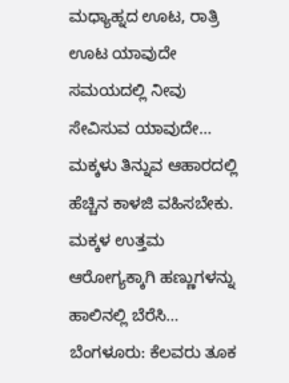ಮಧ್ಯಾಹ್ನದ ಊಟ, ರಾತ್ರಿ ಊಟ ಯಾವುದೇ ಸಮಯದಲ್ಲಿ ನೀವು ಸೇವಿಸುವ ಯಾವುದೇ…
ಮಕ್ಕಳು ತಿನ್ನುವ ಆಹಾರದಲ್ಲಿ ಹೆಚ್ಚಿನ ಕಾಳಜಿ ವಹಿಸಬೇಕು. ಮಕ್ಕಳ ಉತ್ತಮ ಆರೋಗ್ಯಕ್ಕಾಗಿ ಹಣ್ಣುಗಳನ್ನು ಹಾಲಿನಲ್ಲಿ ಬೆರೆಸಿ…
ಬೆಂಗಳೂರು: ಕೆಲವರು ತೂಕ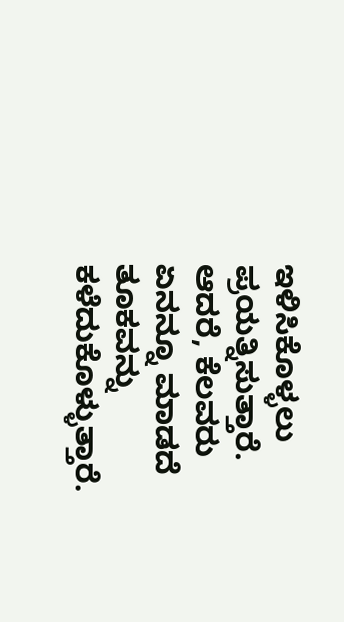ಇಳಿಸಿಕೊಳ್ಳಲು ಪ್ರಯತ್ನಿಸುತ್ತಾರೆ. ಆದರೆ, ಕೆಲವರು ಏನನ್ನೂ ಮಾಡದೆ ತೂಕವನ್ನು ಕಳೆದುಕೊಳ್ಳುತ್ತಾರೆ.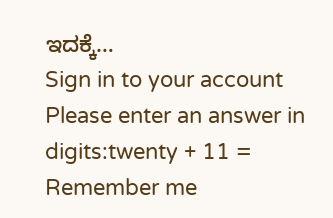ಇದಕ್ಕೆ…
Sign in to your account
Please enter an answer in digits:twenty + 11 =
Remember me